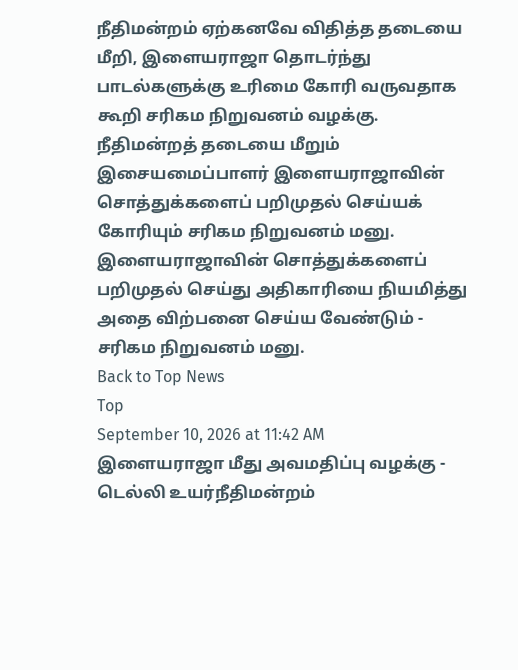நீதிமன்றம் ஏற்கனவே விதித்த தடையை மீறி, இளையராஜா தொடர்ந்து பாடல்களுக்கு உரிமை கோரி வருவதாக கூறி சரிகம நிறுவனம் வழக்கு. நீதிமன்றத் தடையை மீறும் இசையமைப்பாளர் இளையராஜாவின் சொத்துக்களைப் பறிமுதல் செய்யக் கோரியும் சரிகம நிறுவனம் மனு. இளையராஜாவின் சொத்துக்களைப் பறிமுதல் செய்து அதிகாரியை நியமித்து அதை விற்பனை செய்ய வேண்டும் - சரிகம நிறுவனம் மனு.
Back to Top News
Top
September 10, 2026 at 11:42 AM
இளையராஜா மீது அவமதிப்பு வழக்கு - டெல்லி உயர்நீதிமன்றம்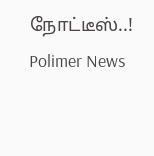நோட்டீஸ்..!
Polimer News